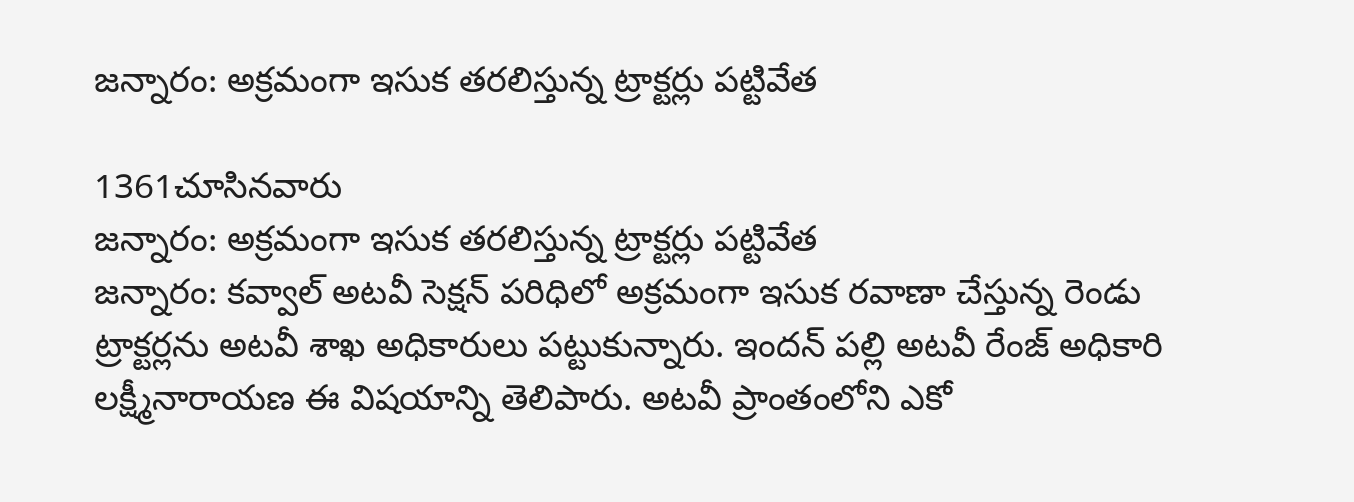జన్నారం: అక్రమంగా ఇసుక తరలిస్తున్న ట్రాక్టర్లు పట్టివేత

1361చూసినవారు
జన్నారం: అక్రమంగా ఇసుక తరలిస్తున్న ట్రాక్టర్లు పట్టివేత
జన్నారం: కవ్వాల్ అటవీ సెక్షన్ పరిధిలో అక్రమంగా ఇసుక రవాణా చేస్తున్న రెండు ట్రాక్టర్లను అటవీ శాఖ అధికారులు పట్టుకున్నారు. ఇందన్ పల్లి అటవీ రేంజ్ అధికారి లక్ష్మీనారాయణ ఈ విషయాన్ని తెలిపారు. అటవీ ప్రాంతంలోని ఎకో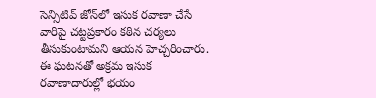సెన్సిటివ్ జోన్‌లో ఇసుక రవాణా చేసే వారిపై చట్టప్రకారం కఠిన చర్యలు తీసుకుంటామని ఆయన హెచ్చరించారు. ఈ ఘటనతో అక్రమ ఇసుక రవాణాదారుల్లో భయం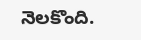నెలకొంది.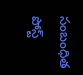సంబంధిత పోస్ట్